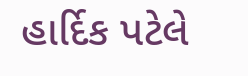હાર્દિક પટેલે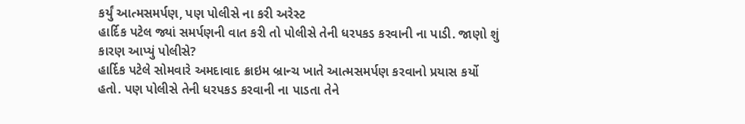કર્યું આત્મસમર્પણ, પણ પોલીસે ના કરી અરેસ્ટ
હાર્દિક પટેલ જ્યાં સમર્પણની વાત કરી તો પોલીસે તેની ધરપકડ કરવાની ના પાડી. જાણો શું કારણ આપ્યું પોલીસે?
હાર્દિક પટેલે સોમવારે અમદાવાદ ક્રાઇમ બ્રાન્ચ ખાતે આત્મસમર્પણ કરવાનો પ્રયાસ કર્યો હતો. પણ પોલીસે તેની ધરપકડ કરવાની ના પાડતા તેને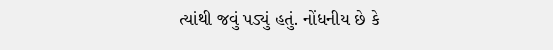ત્યાંથી જવું પડ્યું હતું. નોંધનીય છે કે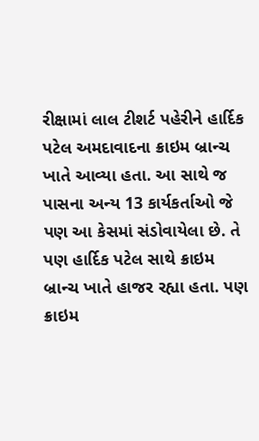રીક્ષામાં લાલ ટીશર્ટ પહેરીને હાર્દિક પટેલ અમદાવાદના ક્રાઇમ બ્રાન્ચ ખાતે આવ્યા હતા. આ સાથે જ પાસના અન્ય 13 કાર્યકર્તાઓ જે પણ આ કેસમાં સંડોવાયેલા છે. તે પણ હાર્દિક પટેલ સાથે ક્રાઇમ બ્રાન્ચ ખાતે હાજર રહ્યા હતા. પણ ક્રાઇમ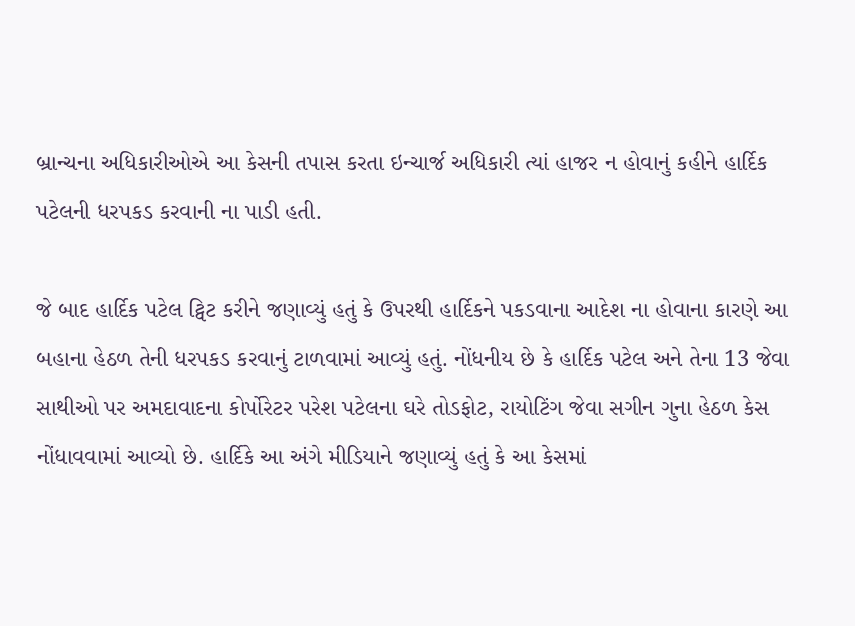બ્રાન્ચના અધિકારીઓએ આ કેસની તપાસ કરતા ઇન્ચાર્જ અધિકારી ત્યાં હાજર ન હોવાનું કહીને હાર્દિક પટેલની ધરપકડ કરવાની ના પાડી હતી.

જે બાદ હાર્દિક પટેલ ટ્વિટ કરીને જણાવ્યું હતું કે ઉપરથી હાર્દિકને પકડવાના આદેશ ના હોવાના કારણે આ બહાના હેઠળ તેની ધરપકડ કરવાનું ટાળવામાં આવ્યું હતું. નોંધનીય છે કે હાર્દિક પટેલ અને તેના 13 જેવા સાથીઓ પર અમદાવાદના કોર્પોરેટર પરેશ પટેલના ઘરે તોડફોટ, રાયોટિંગ જેવા સગીન ગુના હેઠળ કેસ નોંધાવવામાં આવ્યો છે. હાર્દિકે આ અંગે મીડિયાને જણાવ્યું હતું કે આ કેસમાં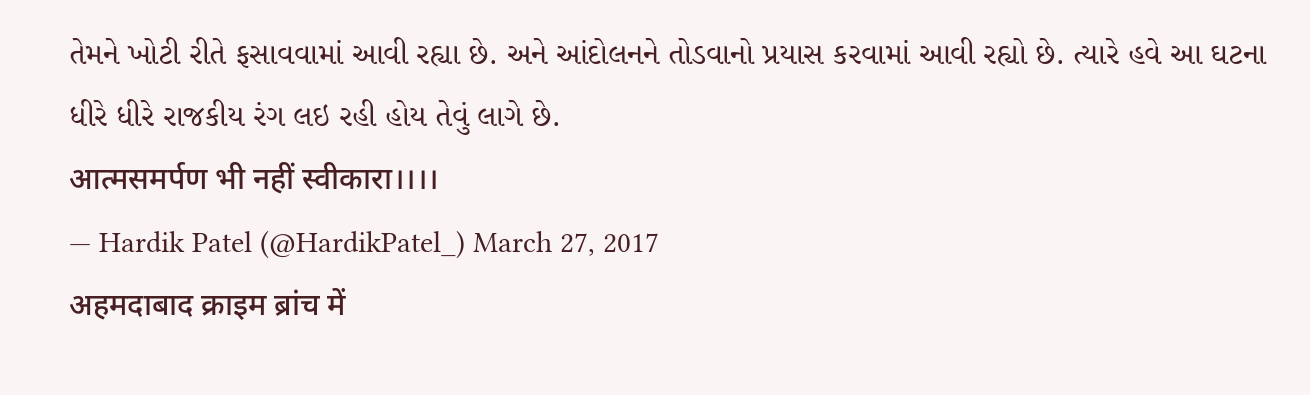તેમને ખોટી રીતે ફસાવવામાં આવી રહ્યા છે. અને આંદોલનને તોડવાનો પ્રયાસ કરવામાં આવી રહ્યો છે. ત્યારે હવે આ ઘટના ધીરે ધીરે રાજકીય રંગ લઇ રહી હોય તેવું લાગે છે.
आत्मसमर्पण भी नहीं स्वीकारा।।।।
— Hardik Patel (@HardikPatel_) March 27, 2017
अहमदाबाद क्राइम ब्रांच में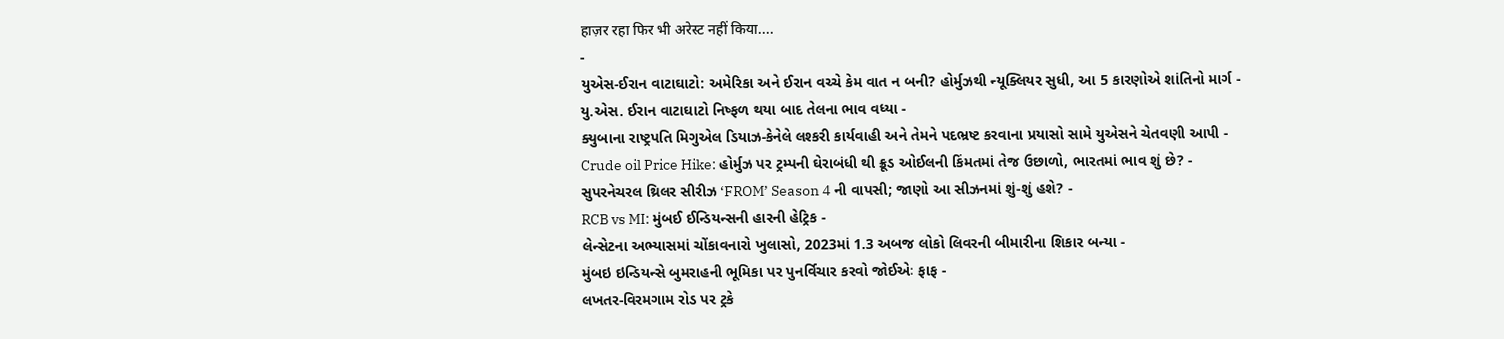हाज़र रहा फिर भी अरेस्ट नहीं किया....
-
યુએસ-ઈરાન વાટાઘાટો: અમેરિકા અને ઈરાન વચ્ચે કેમ વાત ન બની? હોર્મુઝથી ન્યૂક્લિયર સુધી, આ 5 કારણોએ શાંતિનો માર્ગ -
યુ.એસ. ઈરાન વાટાઘાટો નિષ્ફળ થયા બાદ તેલના ભાવ વધ્યા -
ક્યુબાના રાષ્ટ્રપતિ મિગુએલ ડિયાઝ-કેનેલે લશ્કરી કાર્યવાહી અને તેમને પદભ્રષ્ટ કરવાના પ્રયાસો સામે યુએસને ચેતવણી આપી -
Crude oil Price Hike: હોર્મુઝ પર ટ્રમ્પની ઘેરાબંધી થી ક્રૂડ ઓઈલની કિંમતમાં તેજ ઉછાળો, ભારતમાં ભાવ શું છે? -
સુપરનેચરલ થ્રિલર સીરીઝ ‘FROM’ Season 4 ની વાપસી; જાણો આ સીઝનમાં શું-શું હશે? -
RCB vs MI: મુંબઈ ઈન્ડિયન્સની હારની હેટ્રિક -
લેન્સેટના અભ્યાસમાં ચોંકાવનારો ખુલાસો, 2023માં 1.3 અબજ લોકો લિવરની બીમારીના શિકાર બન્યા -
મુંબઇ ઇન્ડિયન્સે બુમરાહની ભૂમિકા પર પુનર્વિચાર કરવો જોઈએઃ ફાફ -
લખતર-વિરમગામ રોડ પર ટ્રકે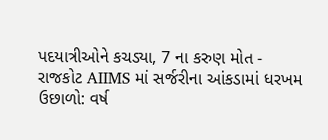પદયાત્રીઓને કચડ્યા, 7 ના કરુણ મોત -
રાજકોટ AIIMS માં સર્જરીના આંકડામાં ધરખમ ઉછાળો: વર્ષ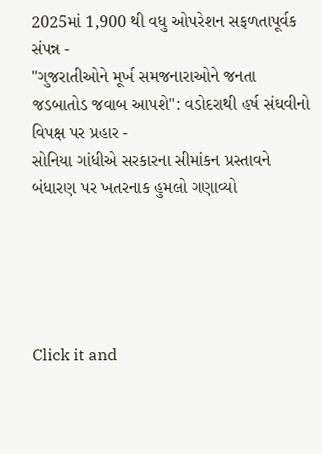2025માં 1,900 થી વધુ ઓપરેશન સફળતાપૂર્વક સંપન્ન -
"ગુજરાતીઓને મૂર્ખ સમજનારાઓને જનતા જડબાતોડ જવાબ આપશે": વડોદરાથી હર્ષ સંઘવીનો વિપક્ષ પર પ્રહાર -
સોનિયા ગાંધીએ સરકારના સીમાંકન પ્રસ્તાવને બંધારણ પર ખતરનાક હુમલો ગણાવ્યો





Click it and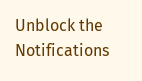Unblock the Notifications